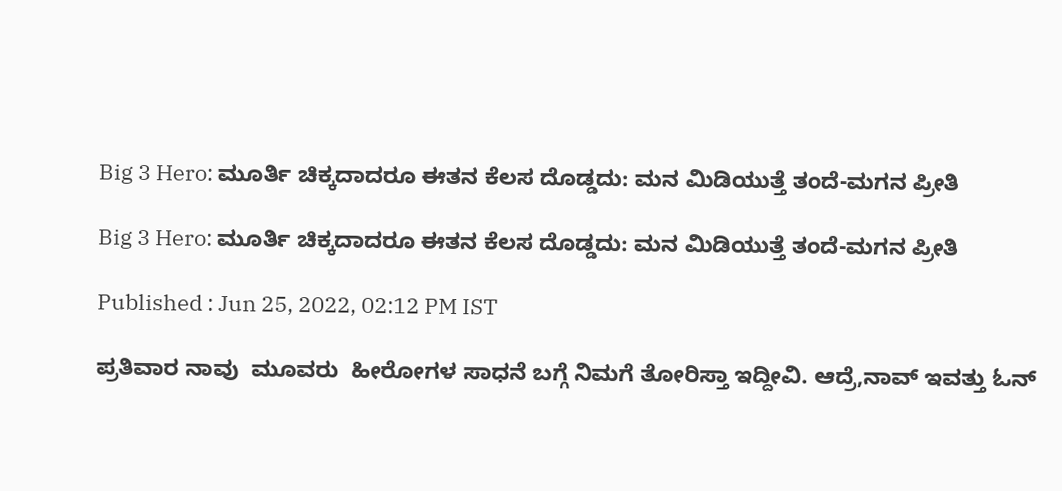Big 3 Hero: ಮೂರ್ತಿ ಚಿಕ್ಕದಾದರೂ ಈತನ ಕೆಲಸ ದೊಡ್ಡದು: ಮನ ಮಿಡಿಯುತ್ತೆ ತಂದೆ-ಮಗನ ಪ್ರೀತಿ

Big 3 Hero: ಮೂರ್ತಿ ಚಿಕ್ಕದಾದರೂ ಈತನ ಕೆಲಸ ದೊಡ್ಡದು: ಮನ ಮಿಡಿಯುತ್ತೆ ತಂದೆ-ಮಗನ ಪ್ರೀತಿ

Published : Jun 25, 2022, 02:12 PM IST

ಪ್ರತಿವಾರ ನಾವು  ಮೂವರು  ಹೀರೋಗಳ ಸಾಧನೆ ಬಗ್ಗೆ ನಿಮಗೆ ತೋರಿಸ್ತಾ ಇದ್ದೀವಿ. ಆದ್ರೆ,ನಾವ್ ಇವತ್ತು ಓನ್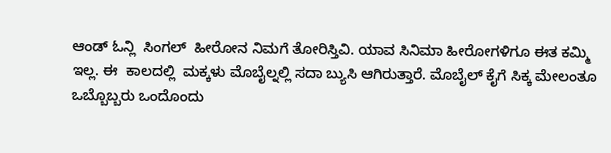ಆಂಡ್ ಓನ್ಲಿ  ಸಿಂಗಲ್  ಹೀರೋನ ನಿಮಗೆ ತೋರಿಸ್ತಿವಿ. ಯಾವ ಸಿನಿಮಾ ಹೀರೋಗಳಿಗೂ ಈತ ಕಮ್ಮಿ ಇಲ್ಲ. ಈ  ಕಾಲದಲ್ಲಿ  ಮಕ್ಕಳು ಮೊಬೈಲ್ನಲ್ಲಿ ಸದಾ ಬ್ಯುಸಿ ಆಗಿರುತ್ತಾರೆ. ಮೊಬೈಲ್ ಕೈಗೆ ಸಿಕ್ಕ ಮೇಲಂತೂ ಒಬ್ಬೊಬ್ಬರು ಒಂದೊಂದು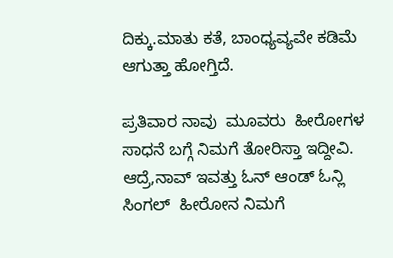ದಿಕ್ಕು.ಮಾತು ಕತೆ, ಬಾಂಧ್ಯವ್ಯವೇ ಕಡಿಮೆ ಆಗುತ್ತಾ ಹೋಗ್ತಿದೆ.

ಪ್ರತಿವಾರ ನಾವು  ಮೂವರು  ಹೀರೋಗಳ ಸಾಧನೆ ಬಗ್ಗೆ ನಿಮಗೆ ತೋರಿಸ್ತಾ ಇದ್ದೀವಿ. ಆದ್ರೆ,ನಾವ್ ಇವತ್ತು ಓನ್ ಆಂಡ್ ಓನ್ಲಿ  ಸಿಂಗಲ್  ಹೀರೋನ ನಿಮಗೆ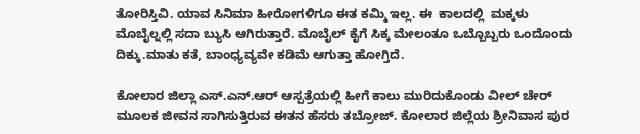ತೋರಿಸ್ತಿವಿ. ಯಾವ ಸಿನಿಮಾ ಹೀರೋಗಳಿಗೂ ಈತ ಕಮ್ಮಿ ಇಲ್ಲ. ಈ  ಕಾಲದಲ್ಲಿ  ಮಕ್ಕಳು ಮೊಬೈಲ್ನಲ್ಲಿ ಸದಾ ಬ್ಯುಸಿ ಆಗಿರುತ್ತಾರೆ. ಮೊಬೈಲ್ ಕೈಗೆ ಸಿಕ್ಕ ಮೇಲಂತೂ ಒಬ್ಬೊಬ್ಬರು ಒಂದೊಂದು ದಿಕ್ಕು.ಮಾತು ಕತೆ, ಬಾಂಧ್ಯವ್ಯವೇ ಕಡಿಮೆ ಆಗುತ್ತಾ ಹೋಗ್ತಿದೆ.

ಕೋಲಾರ ಜಿಲ್ಲಾ ಎಸ್.ಎನ್.ಆರ್ ಆಸ್ಪತ್ರೆಯಲ್ಲಿ ಹೀಗೆ ಕಾಲು ಮುರಿದುಕೊಂಡು ವೀಲ್ ಚೇರ್ ಮೂಲಕ ಜೀವನ ಸಾಗಿಸುತ್ತಿರುವ ಈತನ ಹೆಸರು ತಬ್ರೋಜ್. ಕೋಲಾರ ಜಿಲ್ಲೆಯ ಶ್ರೀನಿವಾಸ ಪುರ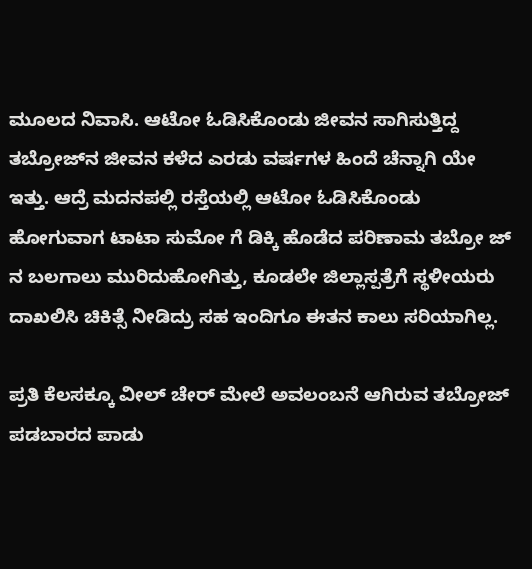ಮೂಲದ ನಿವಾಸಿ. ಆಟೋ ಓಡಿಸಿಕೊಂಡು ಜೀವನ ಸಾಗಿಸುತ್ತಿದ್ದ ತಬ್ರೋಜ್‌ನ ಜೀವನ ಕಳೆದ ಎರಡು ವರ್ಷಗಳ ಹಿಂದೆ ಚೆನ್ನಾಗಿ ಯೇ ಇತ್ತು. ಆದ್ರೆ ಮದನಪಲ್ಲಿ ರಸ್ತೆಯಲ್ಲಿ ಆಟೋ ಓಡಿಸಿಕೊಂಡು ಹೋಗುವಾಗ ಟಾಟಾ ಸುಮೋ ಗೆ ಡಿಕ್ಕಿ ಹೊಡೆದ ಪರಿಣಾಮ ತಬ್ರೋ ಜ್ ನ ಬಲಗಾಲು ಮುರಿದುಹೋಗಿತ್ತು, ಕೂಡಲೇ ಜಿಲ್ಲಾಸ್ಪತ್ರೆಗೆ ಸ್ಥಳೀಯರು ದಾಖಲಿಸಿ ಚಿಕಿತ್ಸೆ ನೀಡಿದ್ರು ಸಹ ಇಂದಿಗೂ ಈತನ ಕಾಲು ಸರಿಯಾಗಿಲ್ಲ.

ಪ್ರತಿ ಕೆಲಸಕ್ಕೂ ವೀಲ್ ಚೇರ್ ಮೇಲೆ ಅವಲಂಬನೆ ಆಗಿರುವ ತಬ್ರೋಜ್ ಪಡಬಾರದ ಪಾಡು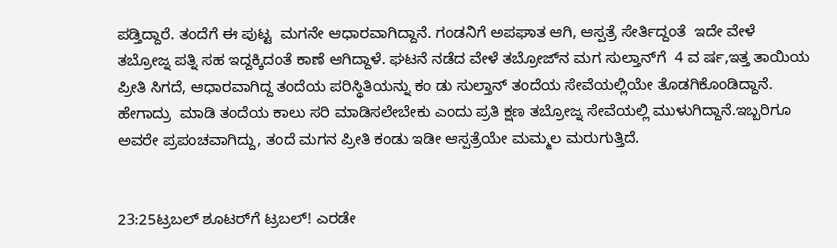ಪಡ್ತಿದ್ದಾರೆ. ತಂದೆಗೆ ಈ ಪುಟ್ಟ  ಮಗನೇ ಆಧಾರವಾಗಿದ್ದಾನೆ. ಗಂಡನಿಗೆ ಅಪಘಾತ ಆಗಿ, ಆಸ್ಪತ್ರೆ ಸೇರ್ತಿದ್ದಂತೆ  ಇದೇ ವೇಳೆ ತಬ್ರೋಜ್ನ ಪತ್ನಿ ಸಹ ಇದ್ದಕ್ಕಿದಂತೆ ಕಾಣೆ ಆಗಿದ್ದಾಳೆ. ಘಟನೆ ನಡೆದ ವೇಳೆ ತಬ್ರೋಜ್‌ನ ಮಗ ಸುಲ್ತಾನ್‌ಗೆ  4 ವ ರ್ಷ,ಇತ್ತ ತಾಯಿಯ ಪ್ರೀತಿ ಸಿಗದೆ, ಆಧಾರವಾಗಿದ್ದ ತಂದೆಯ ಪರಿಸ್ಥಿತಿಯನ್ನು ಕಂ ಡು ಸುಲ್ತಾನ್ ತಂದೆಯ ಸೇವೆಯಲ್ಲಿಯೇ ತೊಡಗಿಕೊಂಡಿದ್ದಾನೆ. ಹೇಗಾದ್ರು  ಮಾಡಿ ತಂದೆಯ ಕಾಲು ಸರಿ ಮಾಡಿಸಲೇಬೇಕು ಎಂದು ಪ್ರತಿ ಕ್ಷಣ ತಬ್ರೋಜ್ನ ಸೇವೆಯಲ್ಲಿ ಮುಳುಗಿದ್ದಾನೆ.ಇಬ್ಬರಿಗೂ ಅವರೇ ಪ್ರಪಂಚವಾಗಿದ್ದು, ತಂದೆ ಮಗನ ಪ್ರೀತಿ ಕಂಡು ಇಡೀ ಆಸ್ಪತ್ರೆಯೇ ಮಮ್ಮಲ ಮರುಗುತ್ತಿದೆ.


23:25ಟ್ರಬಲ್ ಶೂಟರ್‌ಗೆ ಟ್ರಬಲ್! ಎರಡೇ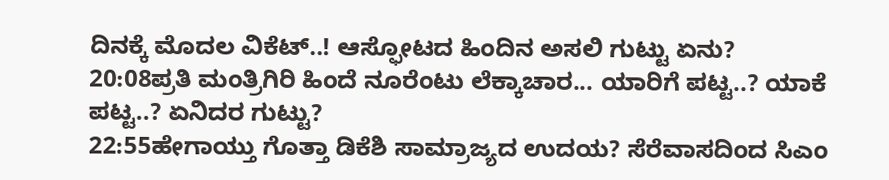ದಿನಕ್ಕೆ ಮೊದಲ ವಿಕೆಟ್..! ಆಸ್ಫೋಟದ ಹಿಂದಿನ ಅಸಲಿ ಗುಟ್ಟು ಏನು?
20:08ಪ್ರತಿ ಮಂತ್ರಿಗಿರಿ ಹಿಂದೆ ನೂರೆಂಟು ಲೆಕ್ಕಾಚಾರ... ಯಾರಿಗೆ ಪಟ್ಟ..? ಯಾಕೆ ಪಟ್ಟ..? ಏನಿದರ ಗುಟ್ಟು?
22:55ಹೇಗಾಯ್ತು ಗೊತ್ತಾ ಡಿಕೆಶಿ ಸಾಮ್ರಾಜ್ಯದ ಉದಯ? ಸೆರೆವಾಸದಿಂದ ಸಿಎಂ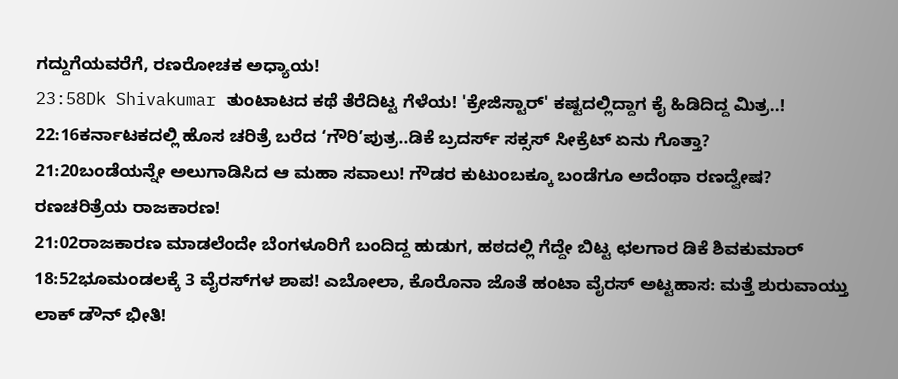ಗದ್ದುಗೆಯವರೆಗೆ, ರಣರೋಚಕ ಅಧ್ಯಾಯ!
23:58Dk Shivakumar ತುಂಟಾಟದ ಕಥೆ ತೆರೆದಿಟ್ಟ ಗೆಳೆಯ! 'ಕ್ರೇಜಿಸ್ಟಾರ್' ಕಷ್ಟದಲ್ಲಿದ್ದಾಗ ಕೈ ಹಿಡಿದಿದ್ದ ಮಿತ್ರ..!
22:16ಕರ್ನಾಟಕದಲ್ಲಿ ಹೊಸ ಚರಿತ್ರೆ ಬರೆದ ‘ಗೌರಿ’ಪುತ್ರ..ಡಿಕೆ ಬ್ರದರ್ಸ್ ಸಕ್ಸಸ್ ಸೀಕ್ರೆಟ್ ಏನು ಗೊತ್ತಾ?
21:20ಬಂಡೆಯನ್ನೇ ಅಲುಗಾಡಿಸಿದ ಆ ಮಹಾ ಸವಾಲು! ಗೌಡರ ಕುಟುಂಬಕ್ಕೂ ಬಂಡೆಗೂ ಅದೆಂಥಾ ರಣದ್ವೇಷ? ರಣಚರಿತ್ರೆಯ ರಾಜಕಾರಣ!
21:02ರಾಜಕಾರಣ ಮಾಡಲೆಂದೇ ಬೆಂಗಳೂರಿಗೆ ಬಂದಿದ್ದ ಹುಡುಗ, ಹಠದಲ್ಲಿ ಗೆದ್ದೇ ಬಿಟ್ಟ ಛಲಗಾರ ಡಿಕೆ ಶಿವಕುಮಾರ್
18:52ಭೂಮಂಡಲಕ್ಕೆ 3 ವೈರಸ್‌ಗಳ ಶಾಪ! ಎಬೋಲಾ, ಕೊರೊನಾ ಜೊತೆ ಹಂಟಾ ವೈರಸ್ ಅಟ್ಟಹಾಸ: ಮತ್ತೆ ಶುರುವಾಯ್ತು ಲಾಕ್ ಡೌನ್ ಭೀತಿ!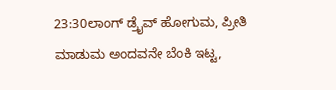23:30ಲಾಂಗ್ ಡ್ರೈವ್ ಹೋಗುಮ, ಪ್ರೀತಿ ಮಾಡುಮ ಅಂದವನೇ ಬೆಂಕಿ ಇಟ್ಟ,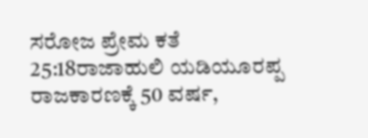ಸರೋಜ ಪ್ರೇಮ ಕತೆ
25:18ರಾಜಾಹುಲಿ ಯಡಿಯೂರಪ್ಪ ರಾಜಕಾರಣಕ್ಕೆ 50 ವರ್ಷ,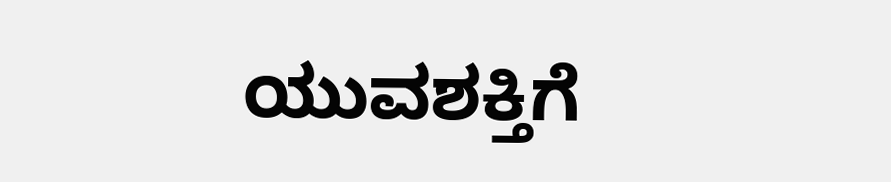ಯುವಶಕ್ತಿಗೆ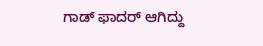ಗಾಡ್ ಫಾದರ್ ಆಗಿದ್ದು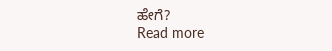ಹೇಗೆ?
Read more